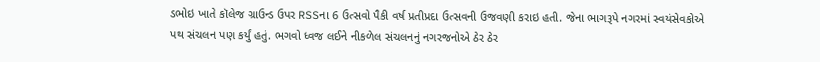ડભોઇ ખાતે કૉલેજ ગ્રાઉન્ડ ઉપર RSSના 6 ઉત્સવો પૈકી વર્ષ પ્રતીપ્રદા ઉત્સવની ઉજવણી કરાઇ હતી. જેના ભાગરૂપે નગરમાં સ્વયંસેવકોએ પથ સંચલન પણ કર્યું હતું. ભગવો ધ્વજ લઈને નીકળેલ સંચલનનું નગરજનોએ ઠેર ઠેર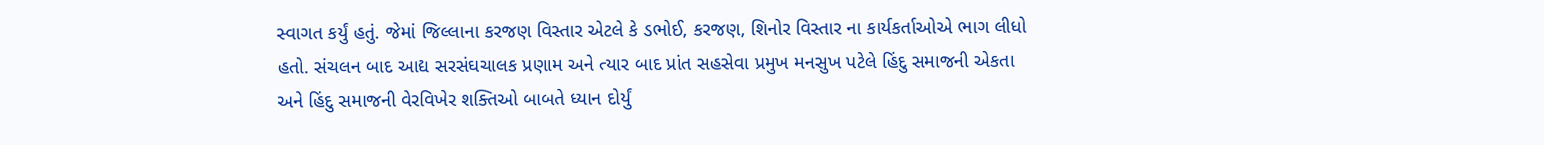સ્વાગત કર્યું હતું. જેમાં જિલ્લાના કરજણ વિસ્તાર એટલે કે ડભોઈ, કરજણ, શિનોર વિસ્તાર ના કાર્યકર્તાઓએ ભાગ લીધો હતો. સંચલન બાદ આદ્ય સરસંઘચાલક પ્રણામ અને ત્યાર બાદ પ્રાંત સહસેવા પ્રમુખ મનસુખ પટેલે હિંદુ સમાજની એકતા અને હિંદુ સમાજની વેરવિખેર શક્તિઓ બાબતે ધ્યાન દોર્યું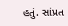હતું. સાંપ્રત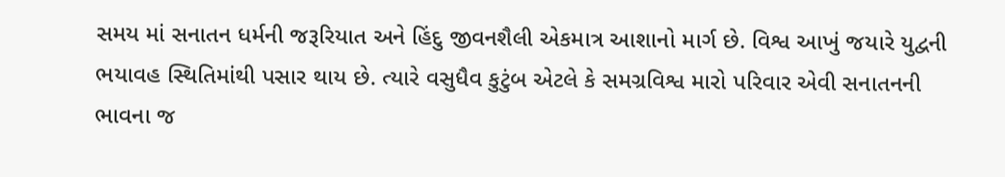સમય માં સનાતન ધર્મની જરૂરિયાત અને હિંદુ જીવનશૈલી એકમાત્ર આશાનો માર્ગ છે. વિશ્વ આખું જયારે યુદ્વની ભયાવહ સ્થિતિમાંથી પસાર થાય છે. ત્યારે વસુધૈવ કુટુંબ એટલે કે સમગ્રવિશ્વ મારો પરિવાર એવી સનાતનની ભાવના જ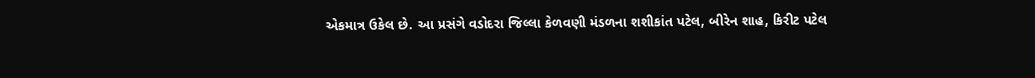એકમાત્ર ઉકેલ છે. આ પ્રસંગે વડોદરા જિલ્લા કેળવણી મંડળના શશીકાંત પટેલ, બીરેન શાહ, કિરીટ પટેલ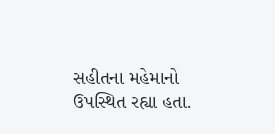સહીતના મહેમાનો ઉપસ્થિત રહ્યા હતા.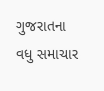ગુજરાતના વધુ સમાચાર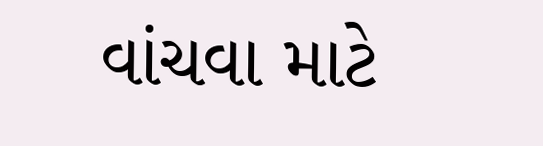વાંચવા માટે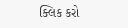ક્લિક કરો